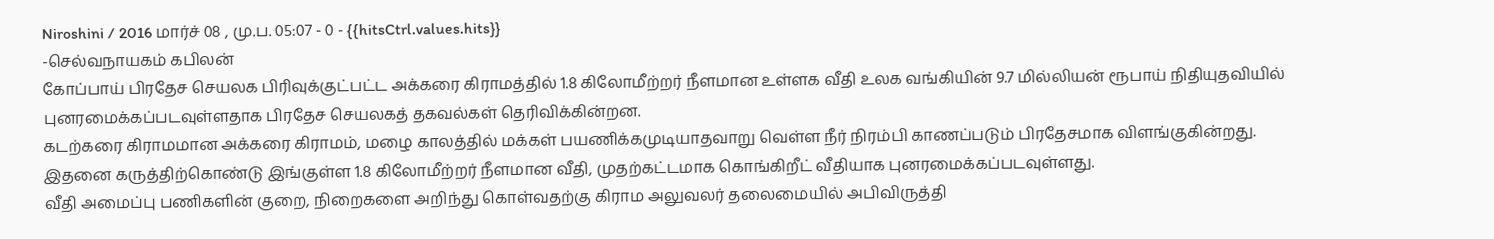Niroshini / 2016 மார்ச் 08 , மு.ப. 05:07 - 0 - {{hitsCtrl.values.hits}}
-செல்வநாயகம் கபிலன்
கோப்பாய் பிரதேச செயலக பிரிவுக்குட்பட்ட அக்கரை கிராமத்தில் 1.8 கிலோமீற்றர் நீளமான உள்ளக வீதி உலக வங்கியின் 9.7 மில்லியன் ரூபாய் நிதியுதவியில் புனரமைக்கப்படவுள்ளதாக பிரதேச செயலகத் தகவல்கள் தெரிவிக்கின்றன.
கடற்கரை கிராமமான அக்கரை கிராமம், மழை காலத்தில் மக்கள் பயணிக்கமுடியாதவாறு வெள்ள நீர் நிரம்பி காணப்படும் பிரதேசமாக விளங்குகின்றது. இதனை கருத்திற்கொண்டு இங்குள்ள 1.8 கிலோமீற்றர் நீளமான வீதி, முதற்கட்டமாக கொங்கிறீட் வீதியாக புனரமைக்கப்படவுள்ளது.
வீதி அமைப்பு பணிகளின் குறை, நிறைகளை அறிந்து கொள்வதற்கு கிராம அலுவலர் தலைமையில் அபிவிருத்தி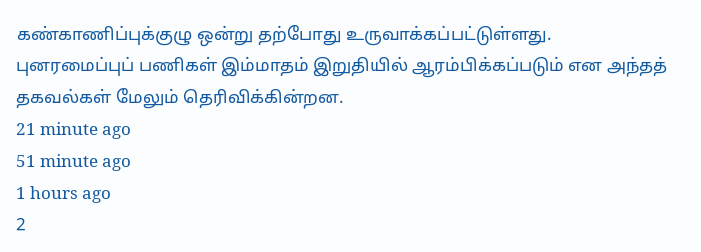கண்காணிப்புக்குழு ஒன்று தற்போது உருவாக்கப்பட்டுள்ளது.
புனரமைப்புப் பணிகள் இம்மாதம் இறுதியில் ஆரம்பிக்கப்படும் என அந்தத் தகவல்கள் மேலும் தெரிவிக்கின்றன.
21 minute ago
51 minute ago
1 hours ago
2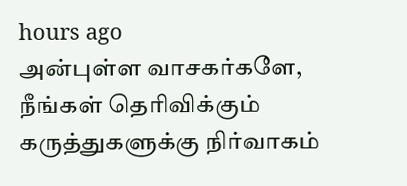hours ago
அன்புள்ள வாசகர்களே,
நீங்கள் தெரிவிக்கும் கருத்துகளுக்கு நிர்வாகம்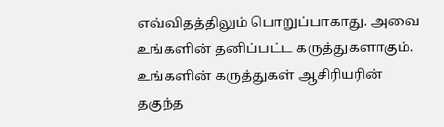எவ்விதத்திலும் பொறுப்பாகாது. அவை உங்களின் தனிப்பட்ட கருத்துகளாகும். உங்களின் கருத்துகள் ஆசிரியரின் தகுந்த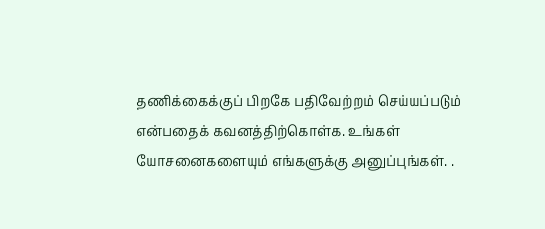தணிக்கைக்குப் பிறகே பதிவேற்றம் செய்யப்படும் என்பதைக் கவனத்திற்கொள்க. உங்கள் யோசனைகளையும் எங்களுக்கு அனுப்புங்கள். .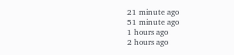21 minute ago
51 minute ago
1 hours ago
2 hours ago